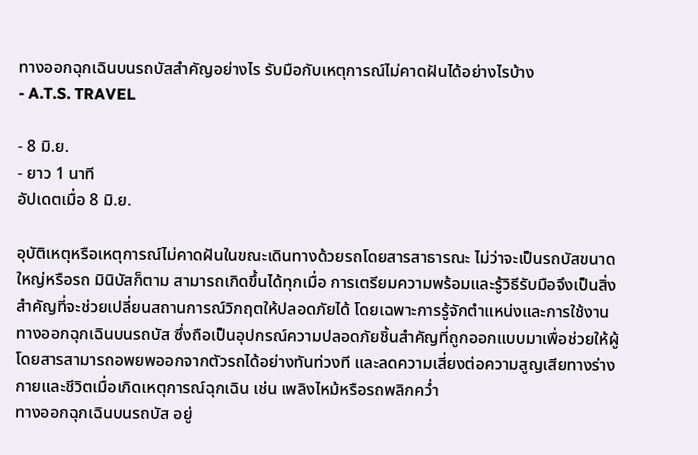ทางออกฉุกเฉินบนรถบัสสำคัญอย่างไร รับมือกับเหตุการณ์ไม่คาดฝันได้อย่างไรบ้าง
- A.T.S. TRAVEL

- 8 มิ.ย.
- ยาว 1 นาที
อัปเดตเมื่อ 8 มิ.ย.

อุบัติเหตุหรือเหตุการณ์ไม่คาดฝันในขณะเดินทางด้วยรถโดยสารสาธารณะ ไม่ว่าจะเป็นรถบัสขนาดใหญ่หรือรถ มินิบัสก็ตาม สามารถเกิดขึ้นได้ทุกเมื่อ การเตรียมความพร้อมและรู้วิธีรับมือจึงเป็นสิ่งสำคัญที่จะช่วยเปลี่ยนสถานการณ์วิกฤตให้ปลอดภัยได้ โดยเฉพาะการรู้จักตำแหน่งและการใช้งานทางออกฉุกเฉินบนรถบัส ซึ่งถือเป็นอุปกรณ์ความปลอดภัยชิ้นสำคัญที่ถูกออกแบบมาเพื่อช่วยให้ผู้โดยสารสามารถอพยพออกจากตัวรถได้อย่างทันท่วงที และลดความเสี่ยงต่อความสูญเสียทางร่างกายและชีวิตเมื่อเกิดเหตุการณ์ฉุกเฉิน เช่น เพลิงไหม้หรือรถพลิกคว่ำ
ทางออกฉุกเฉินบนรถบัส อยู่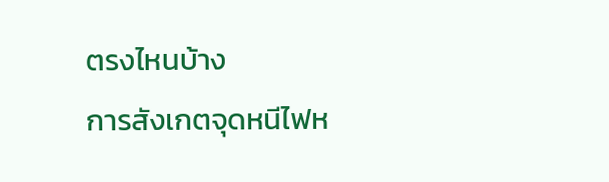ตรงไหนบ้าง
การสังเกตจุดหนีไฟห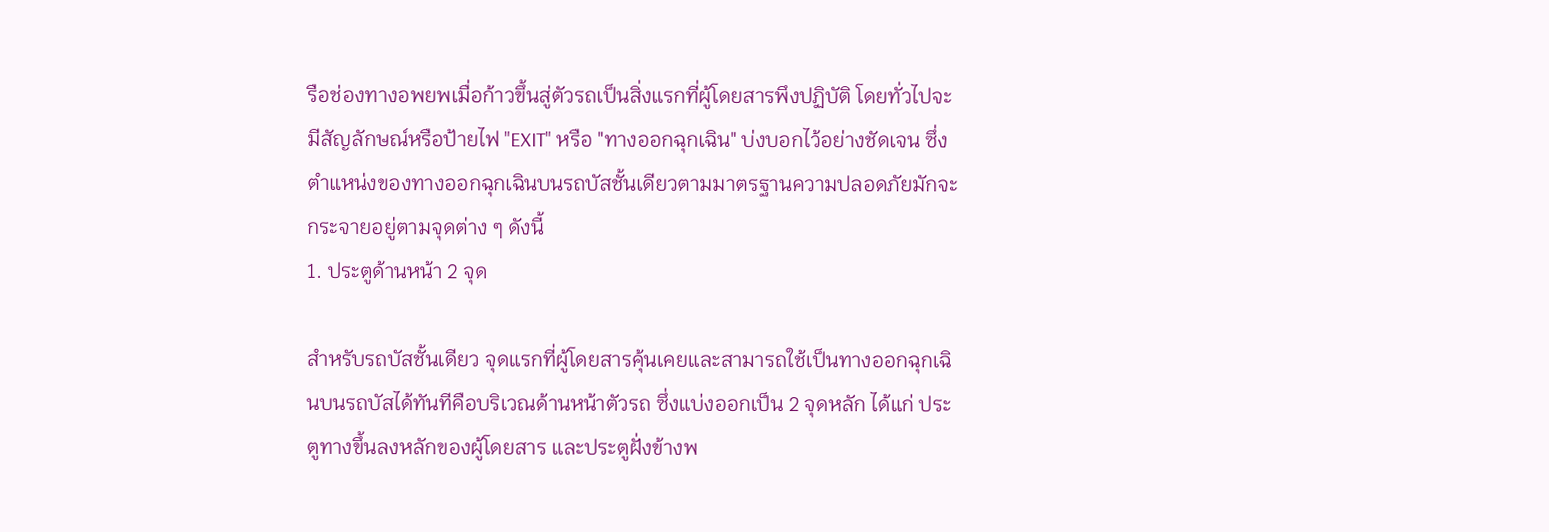รือช่องทางอพยพเมื่อก้าวขึ้นสู่ตัวรถเป็นสิ่งแรกที่ผู้โดยสารพึงปฏิบัติ โดยทั่วไปจะมีสัญลักษณ์หรือป้ายไฟ "EXIT" หรือ "ทางออกฉุกเฉิน" บ่งบอกไว้อย่างชัดเจน ซึ่งตำแหน่งของทางออกฉุกเฉินบนรถบัสชั้นเดียวตามมาตรฐานความปลอดภัยมักจะกระจายอยู่ตามจุดต่าง ๆ ดังนี้
1. ประตูด้านหน้า 2 จุด

สำหรับรถบัสชั้นเดียว จุดแรกที่ผู้โดยสารคุ้นเคยและสามารถใช้เป็นทางออกฉุกเฉินบนรถบัสได้ทันทีคือบริเวณด้านหน้าตัวรถ ซึ่งแบ่งออกเป็น 2 จุดหลัก ได้แก่ ประตูทางขึ้นลงหลักของผู้โดยสาร และประตูฝั่งข้างพ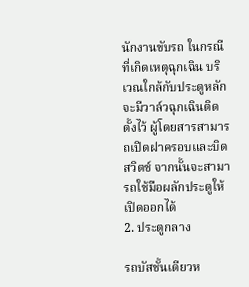นักงานขับรถ ในกรณีที่เกิดเหตุฉุกเฉิน บริเวณใกล้กับประตูหลักจะมีวาล์วฉุกเฉินติดตั้งไว้ ผู้โดยสารสามารถเปิดฝาครอบและบิดสวิตช์ จากนั้นจะสามารถใช้มือผลักประตูให้เปิดออกได้
2. ประตูกลาง

รถบัสชั้นเดียวห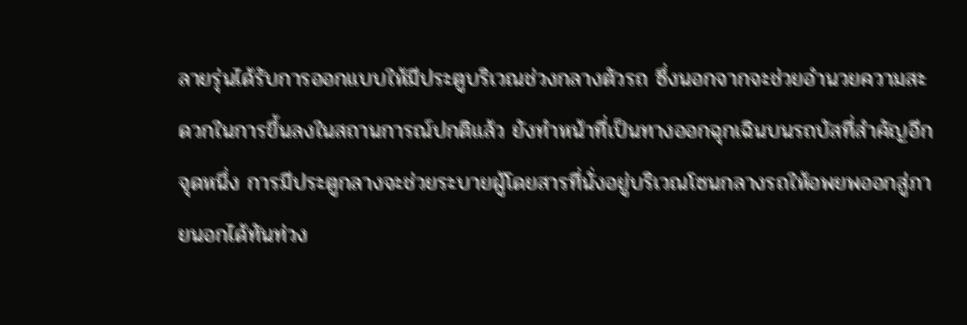ลายรุ่นได้รับการออกแบบให้มีประตูบริเวณช่วงกลางตัวรถ ซึ่งนอกจากจะช่วยอำนวยความสะดวกในการขึ้นลงในสถานการณ์ปกติแล้ว ยังทำหน้าที่เป็นทางออกฉุกเฉินบนรถบัสที่สำคัญอีกจุดหนึ่ง การมีประตูกลางจะช่วยระบายผู้โดยสารที่นั่งอยู่บริเวณโซนกลางรถให้อพยพออกสู่ภายนอกได้ทันท่วง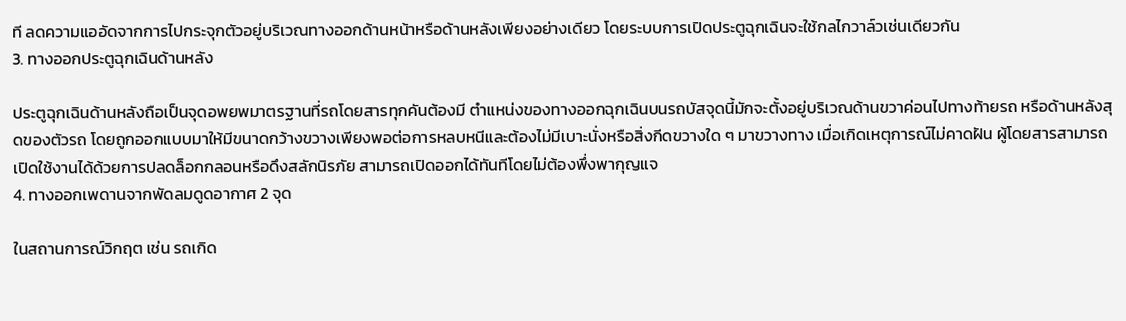ที ลดความแออัดจากการไปกระจุกตัวอยู่บริเวณทางออกด้านหน้าหรือด้านหลังเพียงอย่างเดียว โดยระบบการเปิดประตูฉุกเฉินจะใช้กลไกวาล์วเช่นเดียวกัน
3. ทางออกประตูฉุกเฉินด้านหลัง

ประตูฉุกเฉินด้านหลังถือเป็นจุดอพยพมาตรฐานที่รถโดยสารทุกคันต้องมี ตำแหน่งของทางออกฉุกเฉินบนรถบัสจุดนี้มักจะตั้งอยู่บริเวณด้านขวาค่อนไปทางท้ายรถ หรือด้านหลังสุดของตัวรถ โดยถูกออกแบบมาให้มีขนาดกว้างขวางเพียงพอต่อการหลบหนีและต้องไม่มีเบาะนั่งหรือสิ่งกีดขวางใด ๆ มาขวางทาง เมื่อเกิดเหตุการณ์ไม่คาดฝัน ผู้โดยสารสามารถเปิดใช้งานได้ด้วยการปลดล็อกกลอนหรือดึงสลักนิรภัย สามารถเปิดออกได้ทันทีโดยไม่ต้องพึ่งพากุญแจ
4. ทางออกเพดานจากพัดลมดูดอากาศ 2 จุด

ในสถานการณ์วิกฤต เช่น รถเกิด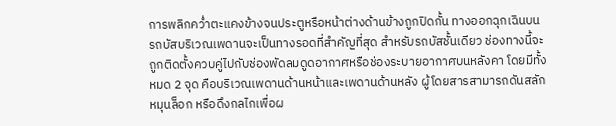การพลิกคว่ำตะแคงข้างจนประตูหรือหน้าต่างด้านข้างถูกปิดกั้น ทางออกฉุกเฉินบนรถบัสบริเวณเพดานจะเป็นทางรอดที่สำคัญที่สุด สำหรับรถบัสชั้นเดียว ช่องทางนี้จะถูกติดตั้งควบคู่ไปกับช่องพัดลมดูดอากาศหรือช่องระบายอากาศบนหลังคา โดยมีทั้งหมด 2 จุด คือบริเวณเพดานด้านหน้าและเพดานด้านหลัง ผู้โดยสารสามารถดันสลัก หมุนล็อก หรือดึงกลไกเพื่อผ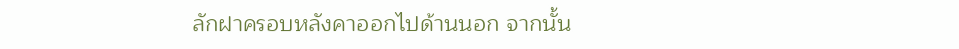ลักฝาครอบหลังคาออกไปด้านนอก จากนั้น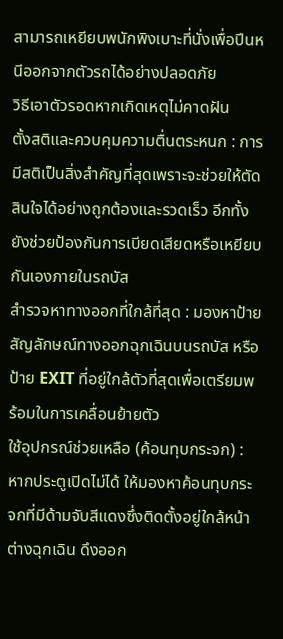สามารถเหยียบพนักพิงเบาะที่นั่งเพื่อปีนหนีออกจากตัวรถได้อย่างปลอดภัย
วิธีเอาตัวรอดหากเกิดเหตุไม่คาดฝัน
ตั้งสติและควบคุมความตื่นตระหนก : การมีสติเป็นสิ่งสำคัญที่สุดเพราะจะช่วยให้ตัดสินใจได้อย่างถูกต้องและรวดเร็ว อีกทั้งยังช่วยป้องกันการเบียดเสียดหรือเหยียบกันเองภายในรถบัส
สำรวจหาทางออกที่ใกล้ที่สุด : มองหาป้ายสัญลักษณ์ทางออกฉุกเฉินบนรถบัส หรือป้าย EXIT ที่อยู่ใกล้ตัวที่สุดเพื่อเตรียมพร้อมในการเคลื่อนย้ายตัว
ใช้อุปกรณ์ช่วยเหลือ (ค้อนทุบกระจก) : หากประตูเปิดไม่ได้ ให้มองหาค้อนทุบกระจกที่มีด้ามจับสีแดงซึ่งติดตั้งอยู่ใกล้หน้าต่างฉุกเฉิน ดึงออก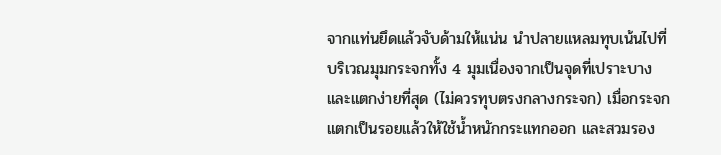จากแท่นยึดแล้วจับด้ามให้แน่น นำปลายแหลมทุบเน้นไปที่บริเวณมุมกระจกทั้ง 4 มุมเนื่องจากเป็นจุดที่เปราะบางและแตกง่ายที่สุด (ไม่ควรทุบตรงกลางกระจก) เมื่อกระจกแตกเป็นรอยแล้วให้ใช้น้ำหนักกระแทกออก และสวมรอง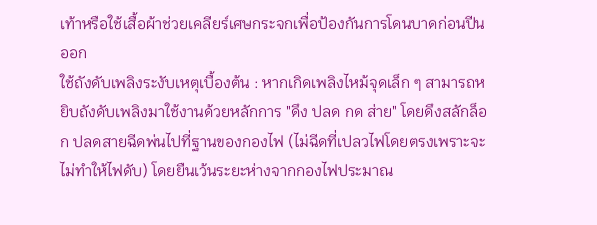เท้าหรือใช้เสื้อผ้าช่วยเคลียร์เศษกระจกเพื่อป้องกันการโดนบาดก่อนปีนออก
ใช้ถังดับเพลิงระงับเหตุเบื้องต้น : หากเกิดเพลิงไหม้จุดเล็ก ๆ สามารถหยิบถังดับเพลิงมาใช้งานด้วยหลักการ "ดึง ปลด กด ส่าย" โดยดึงสลักล็อก ปลดสายฉีดพ่นไปที่ฐานของกองไฟ (ไม่ฉีดที่เปลวไฟโดยตรงเพราะจะไม่ทำให้ไฟดับ) โดยยืนเว้นระยะห่างจากกองไฟประมาณ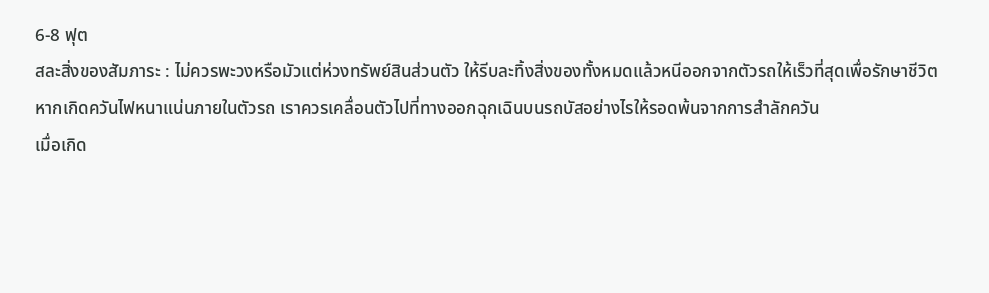6-8 ฟุต
สละสิ่งของสัมภาระ : ไม่ควรพะวงหรือมัวแต่ห่วงทรัพย์สินส่วนตัว ให้รีบละทิ้งสิ่งของทั้งหมดแล้วหนีออกจากตัวรถให้เร็วที่สุดเพื่อรักษาชีวิต
หากเกิดควันไฟหนาแน่นภายในตัวรถ เราควรเคลื่อนตัวไปที่ทางออกฉุกเฉินบนรถบัสอย่างไรให้รอดพ้นจากการสำลักควัน
เมื่อเกิด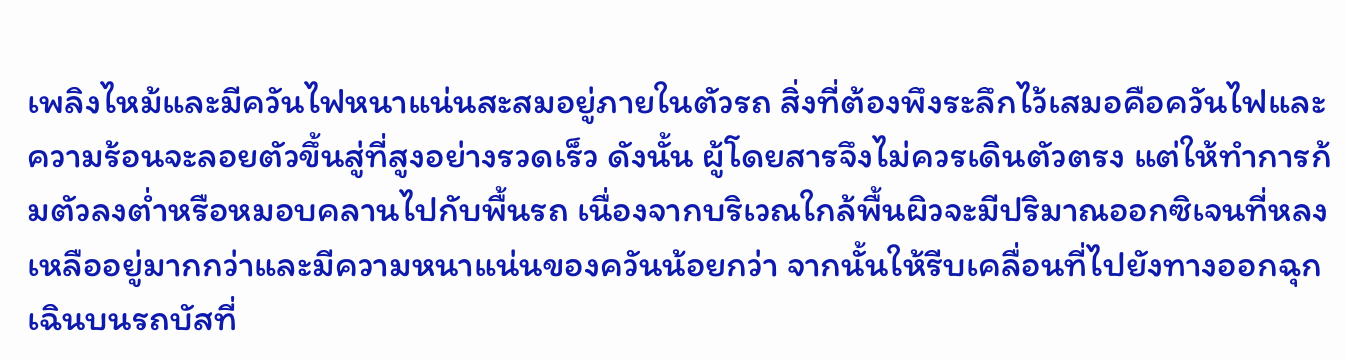เพลิงไหม้และมีควันไฟหนาแน่นสะสมอยู่ภายในตัวรถ สิ่งที่ต้องพึงระลึกไว้เสมอคือควันไฟและความร้อนจะลอยตัวขึ้นสู่ที่สูงอย่างรวดเร็ว ดังนั้น ผู้โดยสารจึงไม่ควรเดินตัวตรง แต่ให้ทำการก้มตัวลงต่ำหรือหมอบคลานไปกับพื้นรถ เนื่องจากบริเวณใกล้พื้นผิวจะมีปริมาณออกซิเจนที่หลงเหลืออยู่มากกว่าและมีความหนาแน่นของควันน้อยกว่า จากนั้นให้รีบเคลื่อนที่ไปยังทางออกฉุกเฉินบนรถบัสที่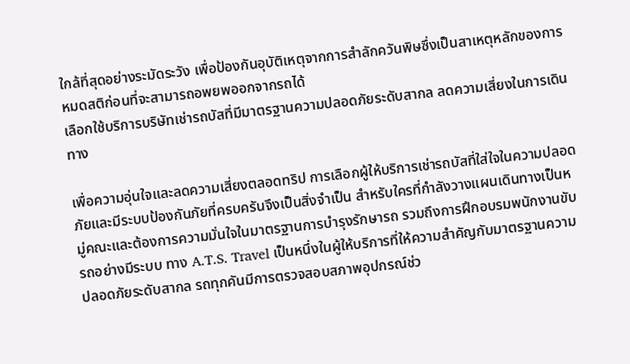ใกล้ที่สุดอย่างระมัดระวัง เพื่อป้องกันอุบัติเหตุจากการสำลักควันพิษซึ่งเป็นสาเหตุหลักของการหมดสติก่อนที่จะสามารถอพยพออกจากรถได้
เลือกใช้บริการบริษัทเช่ารถบัสที่มีมาตรฐานความปลอดภัยระดับสากล ลดความเสี่ยงในการเดินทาง

เพื่อความอุ่นใจและลดความเสี่ยงตลอดทริป การเลือกผู้ให้บริการเช่ารถบัสที่ใส่ใจในความปลอดภัยและมีระบบป้องกันภัยที่ครบครันจึงเป็นสิ่งจำเป็น สำหรับใครที่กำลังวางแผนเดินทางเป็นหมู่คณะและต้องการความมั่นใจในมาตรฐานการบำรุงรักษารถ รวมถึงการฝึกอบรมพนักงานขับรถอย่างมีระบบ ทาง A.T.S. Travel เป็นหนึ่งในผู้ให้บริการที่ให้ความสำคัญกับมาตรฐานความปลอดภัยระดับสากล รถทุกคันมีการตรวจสอบสภาพอุปกรณ์ช่ว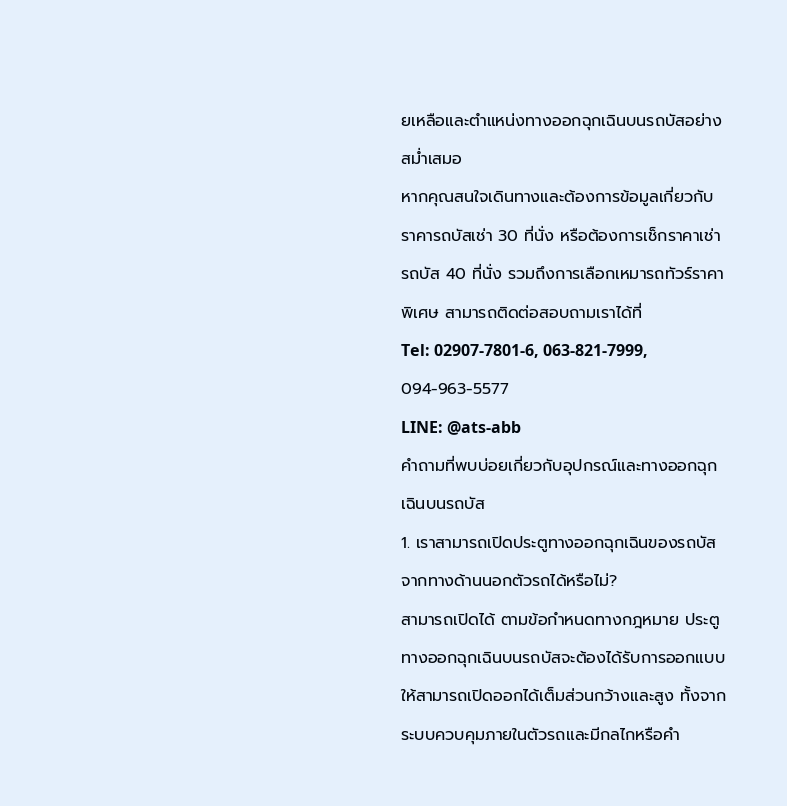ยเหลือและตำแหน่งทางออกฉุกเฉินบนรถบัสอย่างสม่ำเสมอ
หากคุณสนใจเดินทางและต้องการข้อมูลเกี่ยวกับราคารถบัสเช่า 30 ที่นั่ง หรือต้องการเช็กราคาเช่ารถบัส 40 ที่นั่ง รวมถึงการเลือกเหมารถทัวร์ราคาพิเศษ สามารถติดต่อสอบถามเราได้ที่
Tel: 02907-7801-6, 063-821-7999, 094-963-5577
LINE: @ats-abb
คำถามที่พบบ่อยเกี่ยวกับอุปกรณ์และทางออกฉุกเฉินบนรถบัส
1. เราสามารถเปิดประตูทางออกฉุกเฉินของรถบัสจากทางด้านนอกตัวรถได้หรือไม่?
สามารถเปิดได้ ตามข้อกำหนดทางกฎหมาย ประตูทางออกฉุกเฉินบนรถบัสจะต้องได้รับการออกแบบให้สามารถเปิดออกได้เต็มส่วนกว้างและสูง ทั้งจากระบบควบคุมภายในตัวรถและมีกลไกหรือคำ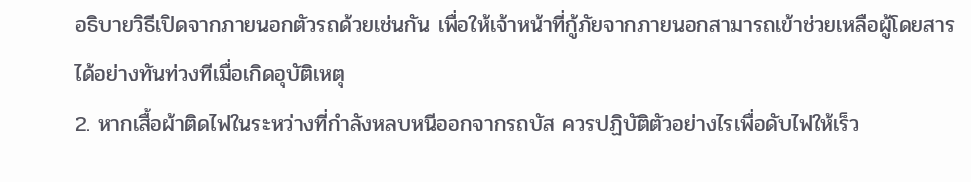อธิบายวิธีเปิดจากภายนอกตัวรถด้วยเช่นกัน เพื่อให้เจ้าหน้าที่กู้ภัยจากภายนอกสามารถเข้าช่วยเหลือผู้โดยสารได้อย่างทันท่วงทีเมื่อเกิดอุบัติเหตุ
2. หากเสื้อผ้าติดไฟในระหว่างที่กำลังหลบหนีออกจากรถบัส ควรปฏิบัติตัวอย่างไรเพื่อดับไฟให้เร็ว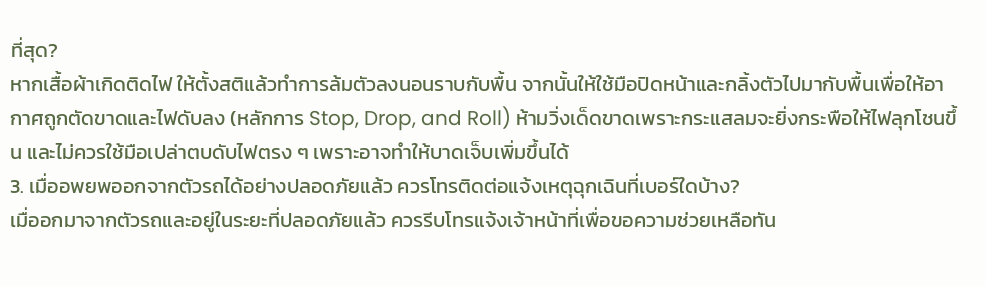ที่สุด?
หากเสื้อผ้าเกิดติดไฟ ให้ตั้งสติแล้วทำการล้มตัวลงนอนราบกับพื้น จากนั้นให้ใช้มือปิดหน้าและกลิ้งตัวไปมากับพื้นเพื่อให้อากาศถูกตัดขาดและไฟดับลง (หลักการ Stop, Drop, and Roll) ห้ามวิ่งเด็ดขาดเพราะกระแสลมจะยิ่งกระพือให้ไฟลุกโชนขึ้น และไม่ควรใช้มือเปล่าตบดับไฟตรง ๆ เพราะอาจทำให้บาดเจ็บเพิ่มขึ้นได้
3. เมื่ออพยพออกจากตัวรถได้อย่างปลอดภัยแล้ว ควรโทรติดต่อแจ้งเหตุฉุกเฉินที่เบอร์ใดบ้าง?
เมื่ออกมาจากตัวรถและอยู่ในระยะที่ปลอดภัยแล้ว ควรรีบโทรแจ้งเจ้าหน้าที่เพื่อขอความช่วยเหลือทัน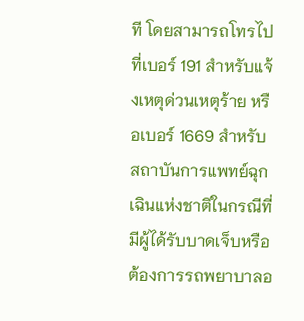ที โดยสามารถโทรไปที่เบอร์ 191 สำหรับแจ้งเหตุด่วนเหตุร้าย หรือเบอร์ 1669 สำหรับสถาบันการแพทย์ฉุกเฉินแห่งชาติในกรณีที่มีผู้ได้รับบาดเจ็บหรือต้องการรถพยาบาลอ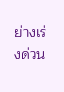ย่างเร่งด่วน